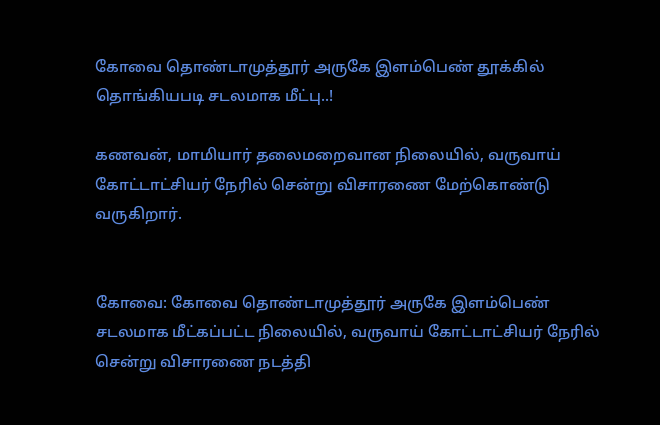கோவை தொண்டாமுத்தூர் அருகே இளம்பெண் தூக்கில் தொங்கியபடி சடலமாக மீட்பு..!

கணவன், மாமியார் தலைமறைவான நிலையில், வருவாய் கோட்டாட்சியர் நேரில் சென்று விசாரணை மேற்கொண்டு வருகிறார்.


கோவை: கோவை தொண்டாமுத்தூர் அருகே இளம்பெண் சடலமாக மீட்கப்பட்ட நிலையில், வருவாய் கோட்டாட்சியர் நேரில் சென்று விசாரணை நடத்தி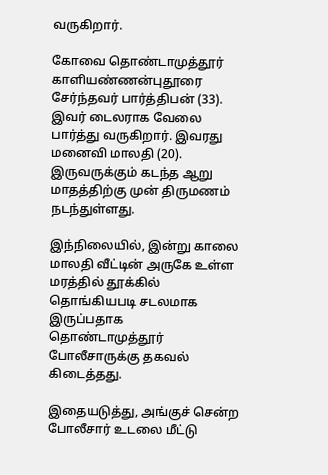வருகிறார்.

கோவை தொண்டாமுத்தூர் காளியண்ணன்புதூரை சேர்ந்தவர் பார்த்திபன் (33). இவர் டைலராக வேலை பார்த்து வருகிறார். இவரது மனைவி மாலதி (20). இருவருக்கும் கடந்த ஆறு மாதத்திற்கு முன் திருமணம் நடந்துள்ளது.

இந்நிலையில், இன்று காலை மாலதி வீட்டின் அருகே உள்ள மரத்தில் தூக்கில் தொங்கியபடி சடலமாக இருப்பதாக தொண்டாமுத்தூர் போலீசாருக்கு தகவல் கிடைத்தது.

இதையடுத்து, அங்குச் சென்ற போலீசார் உடலை மீட்டு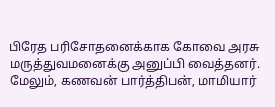பிரேத பரிசோதனைக்காக கோவை அரசு மருத்துவமனைக்கு அனுப்பி வைத்தனர். மேலும், கணவன் பார்த்திபன், மாமியார்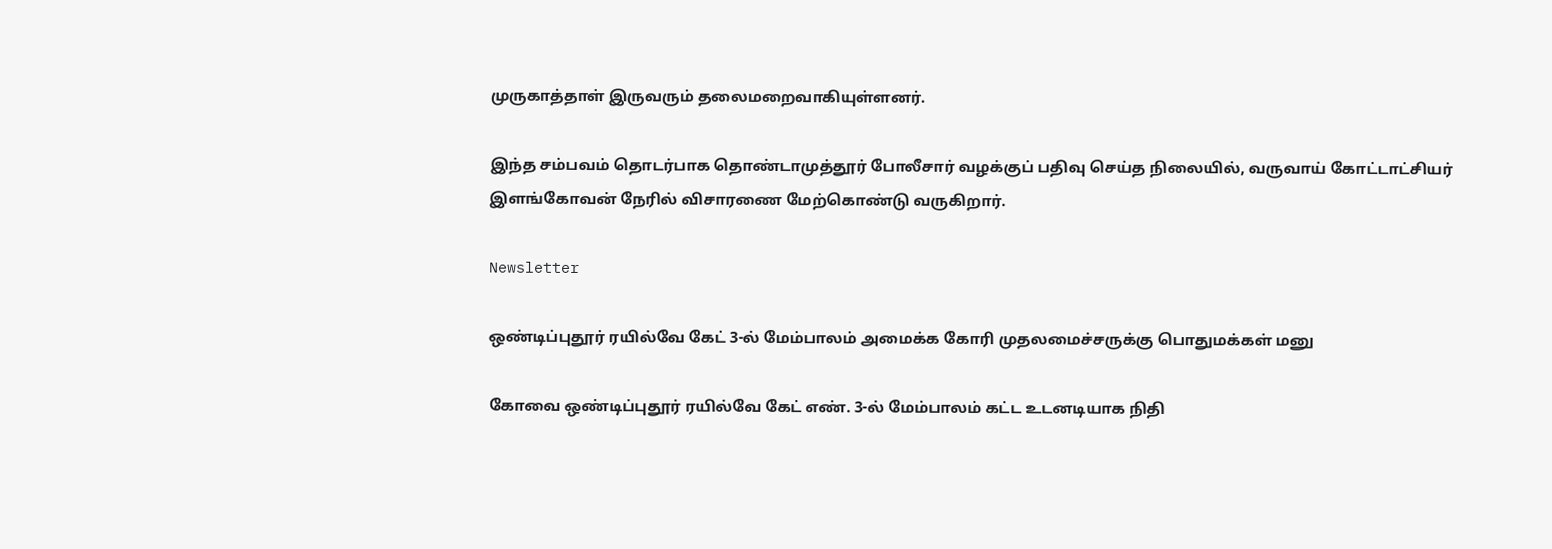முருகாத்தாள் இருவரும் தலைமறைவாகியுள்ளனர்.

இந்த சம்பவம் தொடர்பாக தொண்டாமுத்தூர் போலீசார் வழக்குப் பதிவு செய்த நிலையில், வருவாய் கோட்டாட்சியர் இளங்கோவன் நேரில் விசாரணை மேற்கொண்டு வருகிறார்.

Newsletter

ஒண்டிப்புதூர் ரயில்வே கேட் 3-ல் மேம்பாலம் அமைக்க கோரி முதலமைச்சருக்கு பொதுமக்கள் மனு

கோவை ஒண்டிப்புதூர் ரயில்வே கேட் எண். 3-ல் மேம்பாலம் கட்ட உடனடியாக நிதி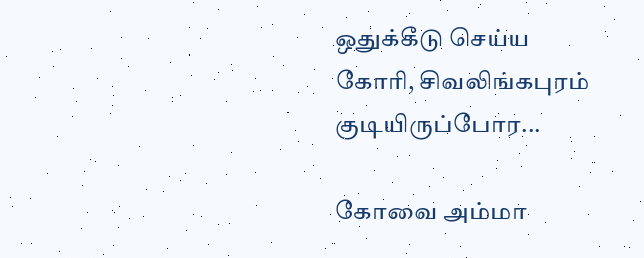ஒதுக்கீடு செய்ய கோரி, சிவலிங்கபுரம் குடியிருப்போர...

கோவை அம்மா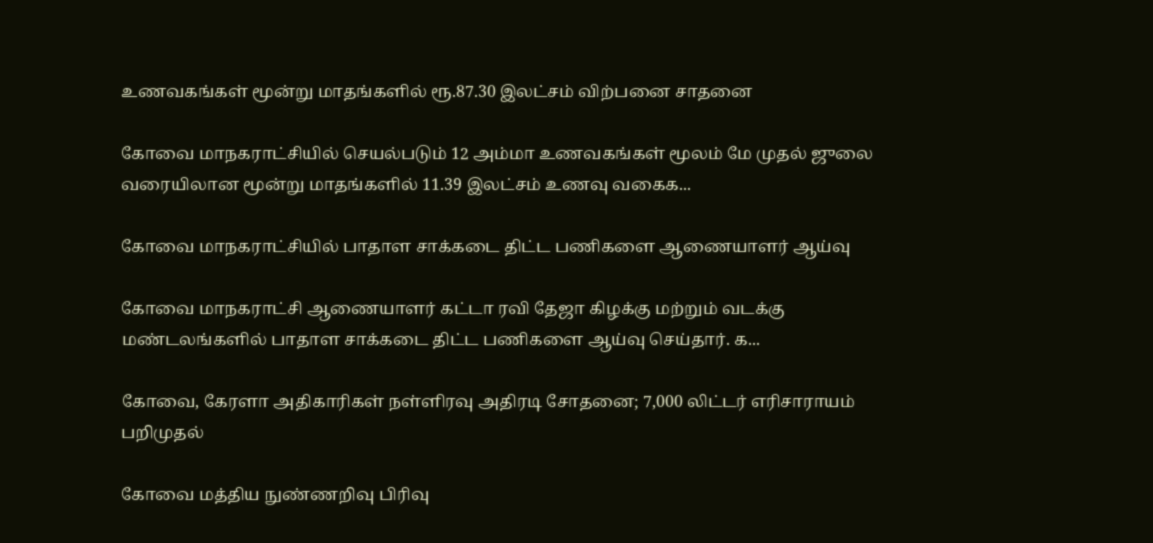உணவகங்கள் மூன்று மாதங்களில் ரூ.87.30 இலட்சம் விற்பனை சாதனை

கோவை மாநகராட்சியில் செயல்படும் 12 அம்மா உணவகங்கள் மூலம் மே முதல் ஜுலை வரையிலான மூன்று மாதங்களில் 11.39 இலட்சம் உணவு வகைக...

கோவை மாநகராட்சியில் பாதாள சாக்கடை திட்ட பணிகளை ஆணையாளர் ஆய்வு

கோவை மாநகராட்சி ஆணையாளர் கட்டா ரவி தேஜா கிழக்கு மற்றும் வடக்கு மண்டலங்களில் பாதாள சாக்கடை திட்ட பணிகளை ஆய்வு செய்தார். க...

கோவை, கேரளா அதிகாரிகள் நள்ளிரவு அதிரடி சோதனை; 7,000 லிட்டர் எரிசாராயம் பறிமுதல்

கோவை மத்திய நுண்ணறிவு பிரிவு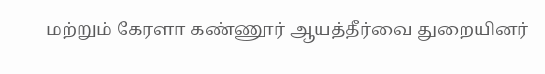மற்றும் கேரளா கண்ணூர் ஆயத்தீர்வை துறையினர்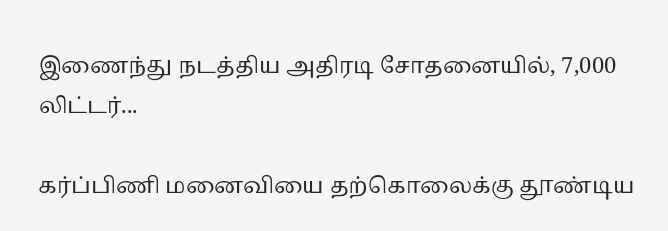இணைந்து நடத்திய அதிரடி சோதனையில், 7,000 லிட்டர்...

கர்ப்பிணி மனைவியை தற்கொலைக்கு தூண்டிய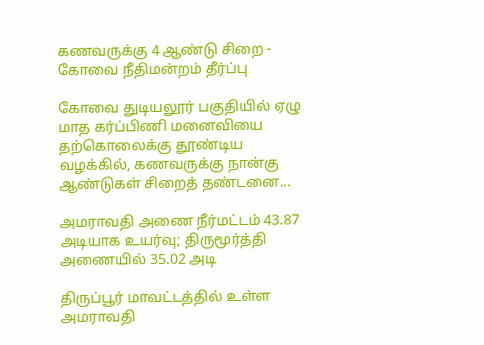கணவருக்கு 4 ஆண்டு சிறை - கோவை நீதிமன்றம் தீர்ப்பு

கோவை துடியலூர் பகுதியில் ஏழு மாத கர்ப்பிணி மனைவியை தற்கொலைக்கு தூண்டிய வழக்கில், கணவருக்கு நான்கு ஆண்டுகள் சிறைத் தண்டனை...

அமராவதி அணை நீர்மட்டம் 43.87 அடியாக உயர்வு; திருமூர்த்தி அணையில் 35.02 அடி

திருப்பூர் மாவட்டத்தில் உள்ள அமராவதி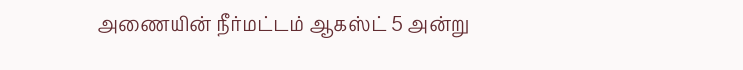அணையின் நீர்மட்டம் ஆகஸ்ட் 5 அன்று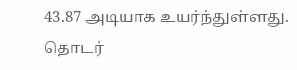43.87 அடியாக உயர்ந்துள்ளது. தொடர்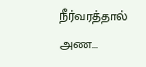நீர்வரத்தால் அண...